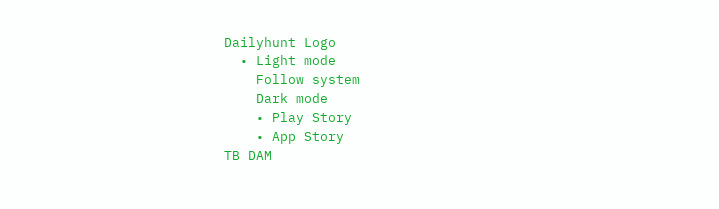Dailyhunt Logo
  • Light mode
    Follow system
    Dark mode
    • Play Story
    • App Story
TB DAM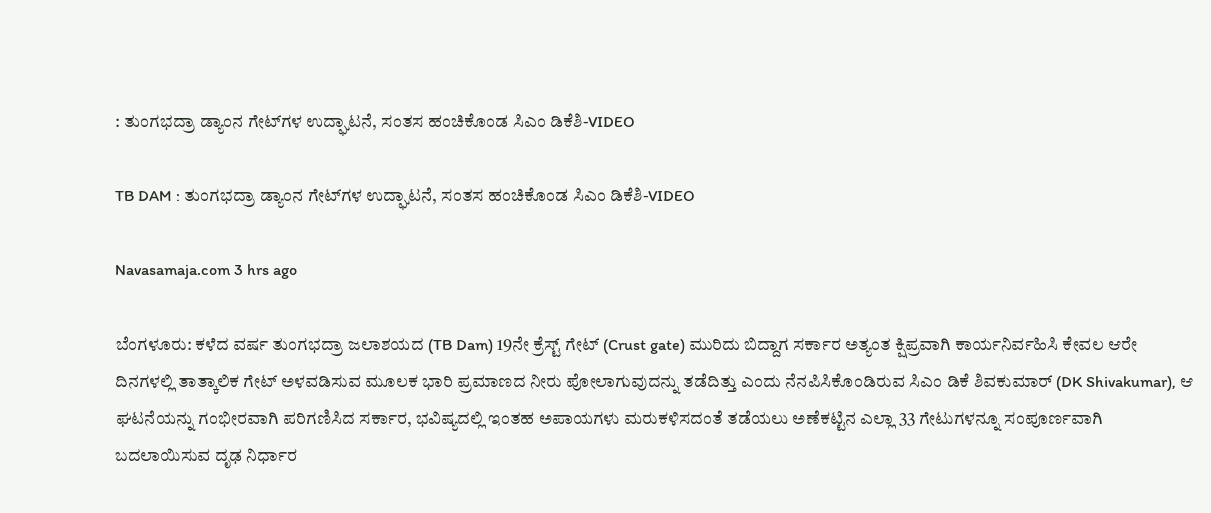: ತುಂಗಭದ್ರಾ ಡ್ಯಾಂನ ಗೇಟ್‌ಗಳ ಉದ್ಘಾಟನೆ, ಸಂತಸ ಹಂಚಿಕೊಂಡ ಸಿಎಂ ಡಿಕೆಶಿ-VIDEO

TB DAM : ತುಂಗಭದ್ರಾ ಡ್ಯಾಂನ ಗೇಟ್‌ಗಳ ಉದ್ಘಾಟನೆ, ಸಂತಸ ಹಂಚಿಕೊಂಡ ಸಿಎಂ ಡಿಕೆಶಿ-VIDEO

Navasamaja.com 3 hrs ago

ಬೆಂಗಳೂರು: ಕಳೆದ ವರ್ಷ ತುಂಗಭದ್ರಾ ಜಲಾಶಯದ (TB Dam) 19ನೇ ಕ್ರೆಸ್ಟ್ ಗೇಟ್ (Crust gate) ಮುರಿದು ಬಿದ್ದಾಗ ಸರ್ಕಾರ ಅತ್ಯಂತ ಕ್ಷಿಪ್ರವಾಗಿ ಕಾರ್ಯನಿರ್ವಹಿಸಿ ಕೇವಲ ಆರೇ ದಿನಗಳಲ್ಲಿ ತಾತ್ಕಾಲಿಕ ಗೇಟ್ ಅಳವಡಿಸುವ ಮೂಲಕ ಭಾರಿ ಪ್ರಮಾಣದ ನೀರು ಪೋಲಾಗುವುದನ್ನು ತಡೆದಿತ್ತು ಎಂದು ನೆನಪಿಸಿಕೊಂಡಿರುವ ಸಿಎಂ ಡಿಕೆ ಶಿವಕುಮಾರ್ (DK Shivakumar), ಆ ಘಟನೆಯನ್ನು ಗಂಭೀರವಾಗಿ ಪರಿಗಣಿಸಿದ ಸರ್ಕಾರ, ಭವಿಷ್ಯದಲ್ಲಿ ಇಂತಹ ಅಪಾಯಗಳು ಮರುಕಳಿಸದಂತೆ ತಡೆಯಲು ಅಣೆಕಟ್ಟಿನ ಎಲ್ಲಾ 33 ಗೇಟುಗಳನ್ನೂ ಸಂಪೂರ್ಣವಾಗಿ ಬದಲಾಯಿಸುವ ದೃಢ ನಿರ್ಧಾರ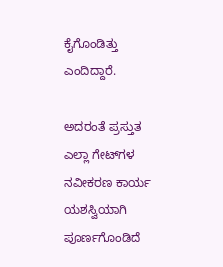ಕೈಗೊಂಡಿತ್ತು ಎಂದಿದ್ದಾರೆ.

ಅದರಂತೆ ಪ್ರಸ್ತುತ ಎಲ್ಲಾ ಗೇಟ್‌ಗಳ ನವೀಕರಣ ಕಾರ್ಯ ಯಶಸ್ವಿಯಾಗಿ ಪೂರ್ಣಗೊಂಡಿದೆ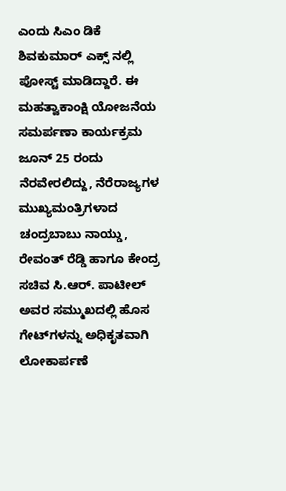ಎಂದು ಸಿಎಂ ಡಿಕೆ ಶಿವಕುಮಾರ್ ಎಕ್ಸ್ ನಲ್ಲಿ ಪೋಸ್ಟ್ ಮಾಡಿದ್ದಾರೆ. ಈ ಮಹತ್ವಾಕಾಂಕ್ಷಿ ಯೋಜನೆಯ ಸಮರ್ಪಣಾ ಕಾರ್ಯಕ್ರಮ ಜೂನ್ 25 ರಂದು ನೆರವೇರಲಿದ್ದು, ನೆರೆರಾಜ್ಯಗಳ ಮುಖ್ಯಮಂತ್ರಿಗಳಾದ ಚಂದ್ರಬಾಬು ನಾಯ್ಡು, ರೇವಂತ್ ರೆಡ್ಡಿ ಹಾಗೂ ಕೇಂದ್ರ ಸಚಿವ ಸಿ.ಆರ್. ಪಾಟೀಲ್ ಅವರ ಸಮ್ಮುಖದಲ್ಲಿ ಹೊಸ ಗೇಟ್‌ಗಳನ್ನು ಅಧಿಕೃತವಾಗಿ ಲೋಕಾರ್ಪಣೆ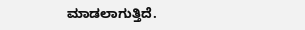ಮಾಡಲಾಗುತ್ತಿದೆ.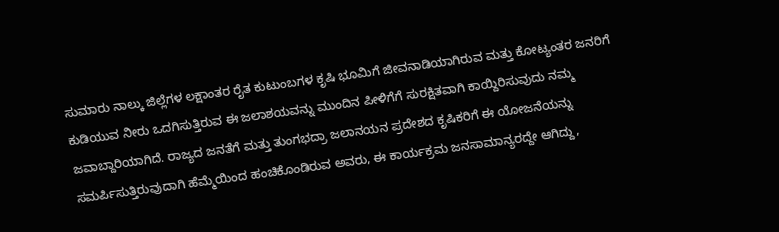ಸುಮಾರು ನಾಲ್ಕು ಜಿಲ್ಲೆಗಳ ಲಕ್ಷಾಂತರ ರೈತ ಕುಟುಂಬಗಳ ಕೃಷಿ ಭೂಮಿಗೆ ಜೀವನಾಡಿಯಾಗಿರುವ ಮತ್ತು ಕೋಟ್ಯಂತರ ಜನರಿಗೆ ಕುಡಿಯುವ ನೀರು ಒದಗಿಸುತ್ತಿರುವ ಈ ಜಲಾಶಯವನ್ನು ಮುಂದಿನ ಪೀಳಿಗೆಗೆ ಸುರಕ್ಷಿತವಾಗಿ ಕಾಯ್ದಿರಿಸುವುದು ನಮ್ಮ ಜವಾಬ್ದಾರಿಯಾಗಿದೆ. ರಾಜ್ಯದ ಜನತೆಗೆ ಮತ್ತು ತುಂಗಭದ್ರಾ ಜಲಾನಯನ ಪ್ರದೇಶದ ಕೃಷಿಕರಿಗೆ ಈ ಯೋಜನೆಯನ್ನು ಸಮರ್ಪಿಸುತ್ತಿರುವುದಾಗಿ ಹೆಮ್ಮೆಯಿಂದ ಹಂಚಿಕೊಂಡಿರುವ ಅವರು, ಈ ಕಾರ್ಯಕ್ರಮ ಜನಸಾಮಾನ್ಯರದ್ದೇ ಆಗಿದ್ದು,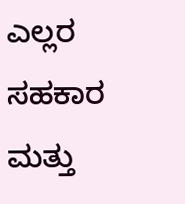ಎಲ್ಲರ ಸಹಕಾರ ಮತ್ತು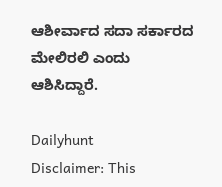ಆಶೀರ್ವಾದ ಸದಾ ಸರ್ಕಾರದ ಮೇಲಿರಲಿ ಎಂದು ಆಶಿಸಿದ್ದಾರೆ.

Dailyhunt
Disclaimer: This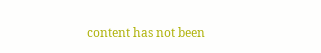content has not been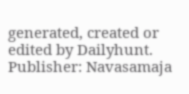generated, created or edited by Dailyhunt. Publisher: Navasamaja